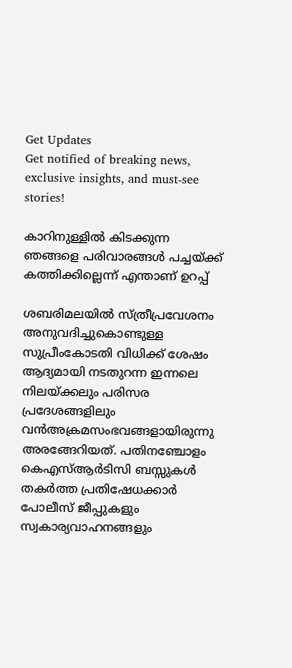Get Updates
Get notified of breaking news, exclusive insights, and must-see stories!

കാറിനുള്ളില്‍ കിടക്കുന്ന ഞങ്ങളെ പരിവാരങ്ങള്‍ പച്ചയ്ക്ക് കത്തിക്കില്ലെന്ന് എന്താണ് ഉറപ്പ്

ശബരിമലയില്‍ സ്ത്രീപ്രവേശനം അനുവദിച്ചുകൊണ്ടുള്ള സുപ്രീംകോടതി വിധിക്ക് ശേഷം ആദ്യമായി നടതുറന്ന ഇന്നലെ നിലയ്ക്കലും പരിസര പ്രദേശങ്ങളിലും വന്‍അക്രമസംഭവങ്ങളായിരുന്നു അരങ്ങേറിയത്. പതിനഞ്ചോളം കെഎസ്ആര്‍ടിസി ബസ്സുകള്‍ തകര്‍ത്ത പ്രതിഷേധക്കാര്‍ പോലീസ് ജീപ്പുകളും സ്വകാര്യവാഹനങ്ങളും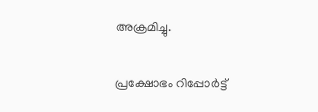അക്രമിച്ചു.

പ്രക്ഷോഭം റിപ്പോര്‍ട്ട്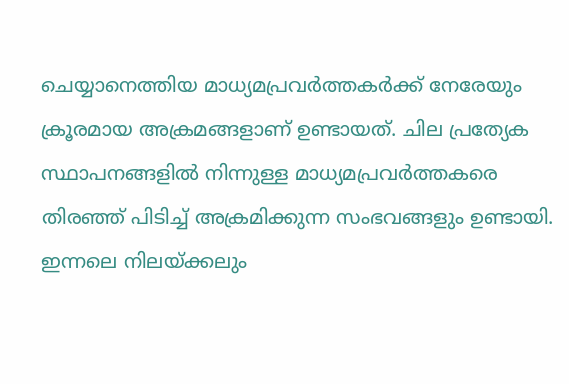ചെയ്യാനെത്തിയ മാധ്യമപ്രവര്‍ത്തകര്‍ക്ക് നേരേയും ക്രൂരമായ അക്രമങ്ങളാണ് ഉണ്ടായത്. ചില പ്രത്യേക സ്ഥാപനങ്ങളില്‍ നിന്നുള്ള മാധ്യമപ്രവര്‍ത്തകരെ തിരഞ്ഞ് പിടിച്ച് അക്രമിക്കുന്ന സംഭവങ്ങളും ഉണ്ടായി. ഇന്നലെ നിലയ്ക്കലും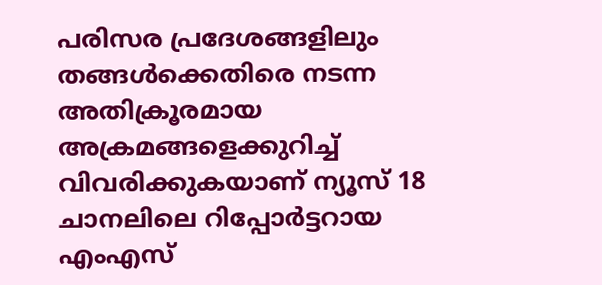പരിസര പ്രദേശങ്ങളിലും തങ്ങള്‍ക്കെതിരെ നടന്ന അതിക്രൂരമായ അക്രമങ്ങളെക്കുറിച്ച് വിവരിക്കുകയാണ് ന്യൂസ് 18 ചാനലിലെ റിപ്പോര്‍ട്ടറായ എംഎസ്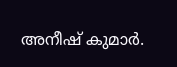അനീഷ് കുമാര്‍.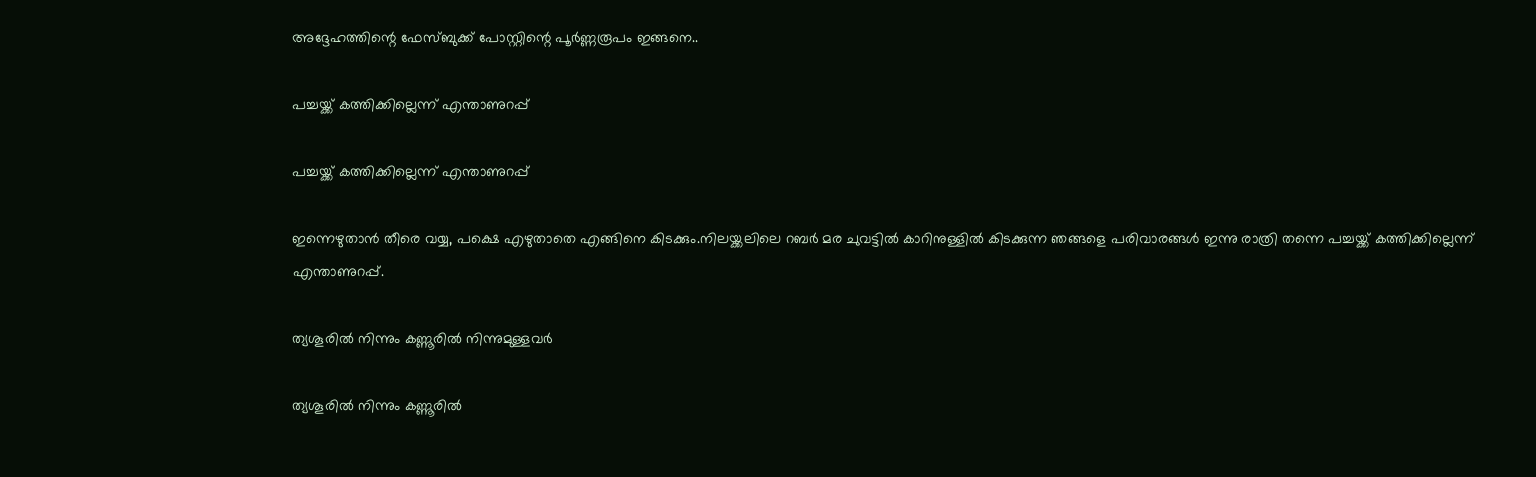അദ്ദേഹത്തിന്റെ ഫേസ്ബുക്ക് പോസ്റ്റിന്റെ പൂര്‍ണ്ണരൂപം ഇങ്ങനെ..

പച്ചയ്ക്ക് കത്തിക്കില്ലെന്ന് എന്താണുറപ്പ്

പച്ചയ്ക്ക് കത്തിക്കില്ലെന്ന് എന്താണുറപ്പ്

ഇന്നെഴുതാൻ തീരെ വയ്യ, പക്ഷെ എഴുതാതെ എങ്ങിനെ കിടക്കും.നിലയ്ക്കലിലെ റബർ മര ചുവട്ടിൽ കാറിനുള്ളിൽ കിടക്കുന്ന ഞങ്ങളെ പരിവാരങ്ങൾ ഇന്നു രാത്രി തന്നെ പച്ചയ്ക്ക് കത്തിക്കില്ലെന്ന് എന്താണുറപ്പ്.

ത്യശൂരിൽ നിന്നും കണ്ണൂരിൽ നിന്നുമുള്ളവര്‍

ത്യശൂരിൽ നിന്നും കണ്ണൂരിൽ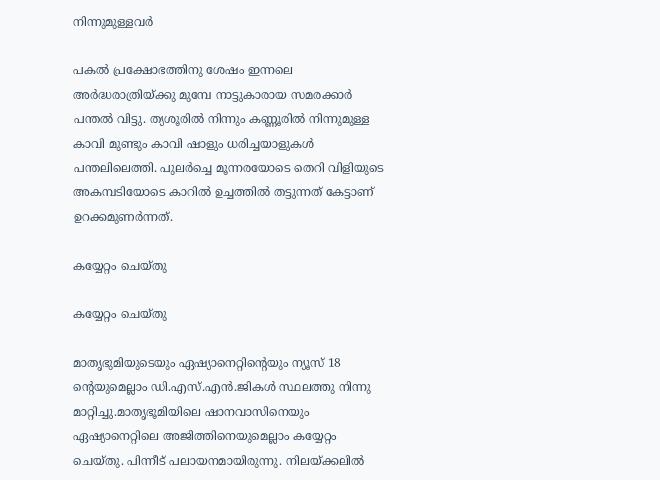നിന്നുമുള്ളവര്‍

പകൽ പ്രക്ഷോഭത്തിനു ശേഷം ഇന്നലെ അർദ്ധരാത്രിയ്ക്കു മുമ്പേ നാട്ടുകാരായ സമരക്കാർ പന്തൽ വിട്ടു. ത്യശൂരിൽ നിന്നും കണ്ണൂരിൽ നിന്നുമുള്ള കാവി മുണ്ടും കാവി ഷാളും ധരിച്ചയാളുകൾ പന്തലിലെത്തി. പുലർച്ചെ മൂന്നരയോടെ തെറി വിളിയുടെ അകമ്പടിയോടെ കാറിൽ ഉച്ചത്തിൽ തട്ടുന്നത് കേട്ടാണ് ഉറക്കമുണർന്നത്.

കയ്യേറ്റം ചെയ്തു

കയ്യേറ്റം ചെയ്തു

മാതൃഭുമിയുടെയും ഏഷ്യാനെറ്റിന്റെയും ന്യൂസ് 18 ന്റെയുമെല്ലാം ഡി.എസ്.എൻ.ജികൾ സ്ഥലത്തു നിന്നു മാറ്റിച്ചു.മാതൃഭൂമിയിലെ ഷാനവാസിനെയും ഏഷ്യാനെറ്റിലെ അജിത്തിനെയുമെല്ലാം കയ്യേറ്റം ചെയ്തു. പിന്നീട് പലായനമായിരുന്നു. നിലയ്ക്കലിൽ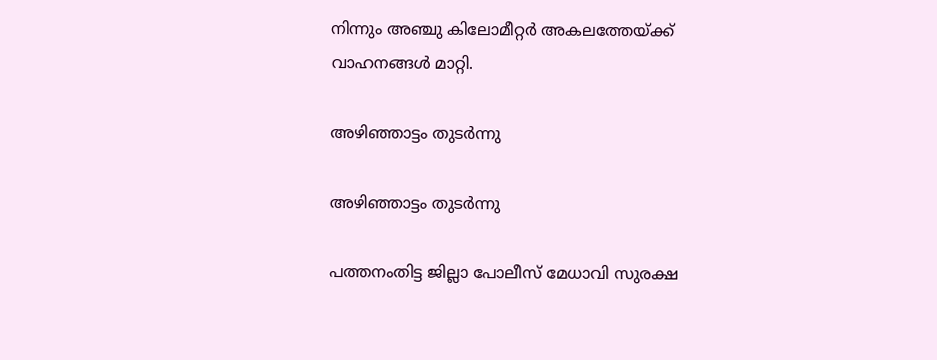നിന്നും അഞ്ചു കിലോമീറ്റർ അകലത്തേയ്ക്ക് വാഹനങ്ങൾ മാറ്റി.

അഴിഞ്ഞാട്ടം തുടർന്നു

അഴിഞ്ഞാട്ടം തുടർന്നു

പത്തനംതിട്ട ജില്ലാ പോലീസ് മേധാവി സുരക്ഷ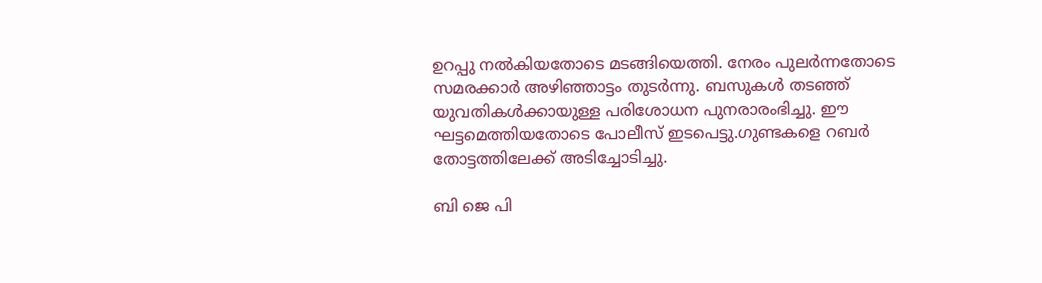ഉറപ്പു നൽകിയതോടെ മടങ്ങിയെത്തി. നേരം പുലർന്നതോടെ സമരക്കാർ അഴിഞ്ഞാട്ടം തുടർന്നു. ബസുകൾ തടഞ്ഞ് യുവതികൾക്കായുള്ള പരിശോധന പുനരാരംഭിച്ചു. ഈ ഘട്ടമെത്തിയതോടെ പോലീസ് ഇടപെട്ടു.ഗുണ്ടകളെ റബർ തോട്ടത്തിലേക്ക് അടിച്ചോടിച്ചു.

ബി ജെ പി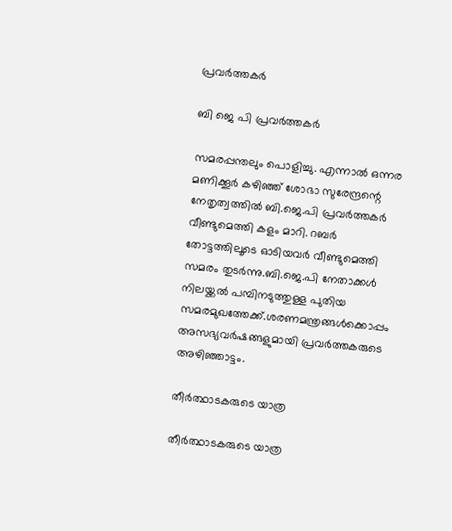പ്രവർത്തകർ

ബി ജെ പി പ്രവർത്തകർ

സമരപ്പന്തലും പൊളിച്ചു. എന്നാൽ ഒന്നര മണിക്കൂർ കഴിഞ്ഞ് ശോഭാ സുരേന്ദ്രന്റെ നേതൃത്വത്തിൽ ബി.ജെ.പി പ്രവർത്തകർ വീണ്ടുമെത്തി കളം മാറി. റബർ തോട്ടത്തിലൂടെ ഓടിയവർ വീണ്ടുമെത്തി സമരം തുടർന്നു.ബി.ജെ.പി നേതാക്കൾ നിലയ്ക്കൽ പമ്പിനടുത്തുള്ള പുതിയ സമരമുഖത്തേക്ക്.ശരണമന്ത്രങ്ങൾക്കൊപ്പം അസഭ്യവർഷങ്ങളുമായി പ്രവർത്തകരുടെ അഴിഞ്ഞാട്ടം.

തീർത്ഥാടകരുടെ യാത്ര

തീർത്ഥാടകരുടെ യാത്ര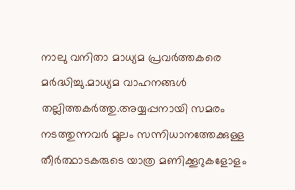നാലു വനിതാ മാധ്യമ പ്രവർത്തകരെ മർദ്ധിച്ചു.മാധ്യമ വാഹനങ്ങൾ തല്ലിത്തകർത്തു.അയ്യപ്പനായി സമരം നടത്തുന്നവർ മൂലം സന്നിധാനത്തേക്കുള്ള തീർത്ഥാടകരുടെ യാത്ര മണിക്കൂറുകളോളം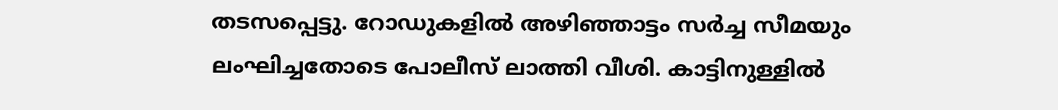തടസപ്പെട്ടു. റോഡുകളിൽ അഴിഞ്ഞാട്ടം സർച്ച സീമയും ലംഘിച്ചതോടെ പോലീസ് ലാത്തി വീശി. കാട്ടിനുള്ളിൽ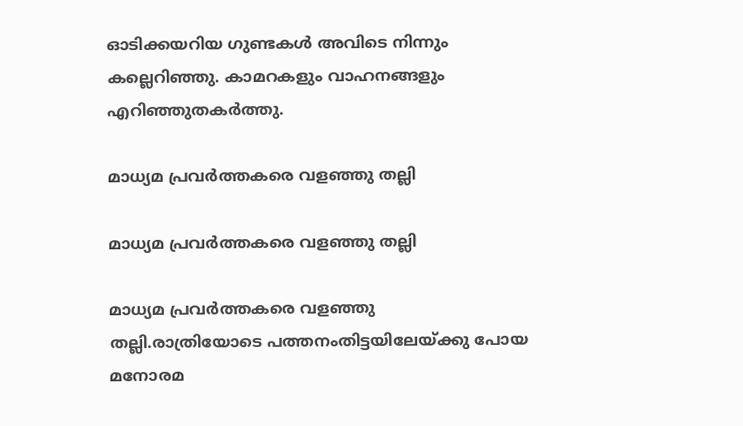ഓടിക്കയറിയ ഗുണ്ടകൾ അവിടെ നിന്നും കല്ലെറിഞ്ഞു. കാമറകളും വാഹനങ്ങളും എറിഞ്ഞുതകർത്തു.

മാധ്യമ പ്രവർത്തകരെ വളഞ്ഞു തല്ലി

മാധ്യമ പ്രവർത്തകരെ വളഞ്ഞു തല്ലി

മാധ്യമ പ്രവർത്തകരെ വളഞ്ഞു തല്ലി.രാത്രിയോടെ പത്തനംതിട്ടയിലേയ്ക്കു പോയ മനോരമ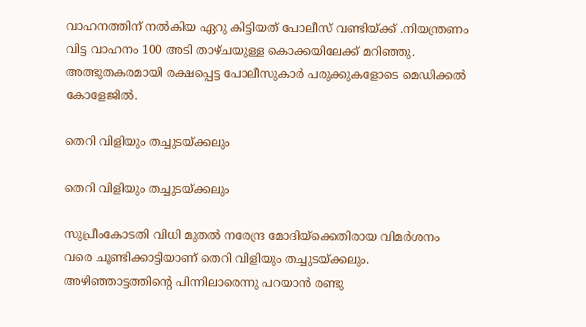വാഹനത്തിന് നൽകിയ ഏറു കിട്ടിയത് പോലീസ് വണ്ടിയ്ക്ക് .നിയന്ത്രണം വിട്ട വാഹനം 100 അടി താഴ്ചയുള്ള കൊക്കയിലേക്ക് മറിഞ്ഞു. അത്ഭുതകരമായി രക്ഷപ്പെട്ട പോലീസുകാർ പരുക്കുകളോടെ മെഡിക്കൽ കോളേജിൽ.

തെറി വിളിയും തച്ചുടയ്ക്കലും

തെറി വിളിയും തച്ചുടയ്ക്കലും

സുപ്രീംകോടതി വിധി മുതൽ നരേന്ദ്ര മോദിയ്ക്കെതിരായ വിമർശനം വരെ ചൂണ്ടിക്കാട്ടിയാണ് തെറി വിളിയും തച്ചുടയ്ക്കലും. അഴിഞ്ഞാട്ടത്തിന്റെ പിന്നിലാരെന്നു പറയാൻ രണ്ടു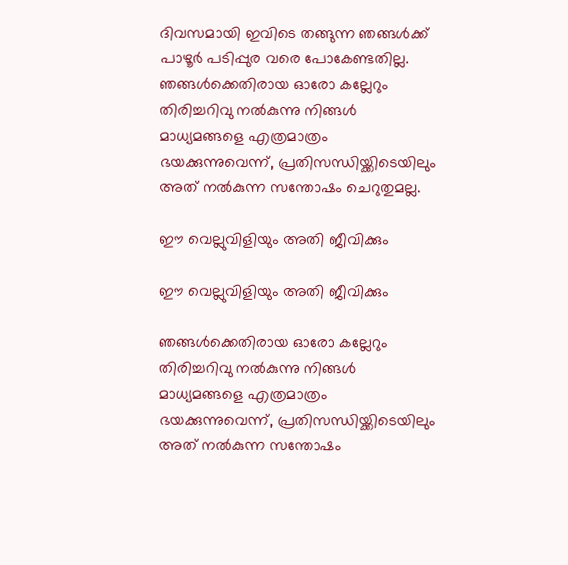ദിവസമായി ഇവിടെ തങ്ങുന്ന ഞങ്ങൾക്ക് പാഴൂർ പടിപ്പുര വരെ പോകേണ്ടതില്ല. ഞങ്ങൾക്കെതിരായ ഓരോ കല്ലേറും തിരിച്ചറിവു നൽകുന്നു നിങ്ങൾ മാധ്യമങ്ങളെ എത്രമാത്രം ഭയക്കുന്നുവെന്ന്, പ്രതിസന്ധിയ്ക്കിടെയിലും അത് നൽകുന്ന സന്തോഷം ചെറുതുമല്ല.

ഈ വെല്ലുവിളിയും അതി ജീവിക്കും

ഈ വെല്ലുവിളിയും അതി ജീവിക്കും

ഞങ്ങൾക്കെതിരായ ഓരോ കല്ലേറും തിരിച്ചറിവു നൽകുന്നു നിങ്ങൾ മാധ്യമങ്ങളെ എത്രമാത്രം ഭയക്കുന്നുവെന്ന്, പ്രതിസന്ധിയ്ക്കിടെയിലും അത് നൽകുന്ന സന്തോഷം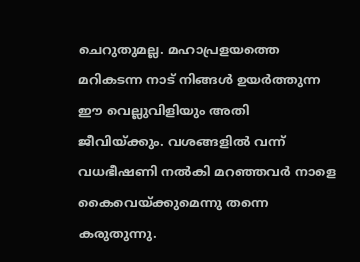ചെറുതുമല്ല. മഹാപ്രളയത്തെ മറികടന്ന നാട് നിങ്ങൾ ഉയർത്തുന്ന ഈ വെല്ലുവിളിയും അതി ജീവിയ്ക്കും. വശങ്ങളിൽ വന്ന് വധഭീഷണി നൽകി മറഞ്ഞവർ നാളെ കൈവെയ്ക്കുമെന്നു തന്നെ കരുതുന്നു.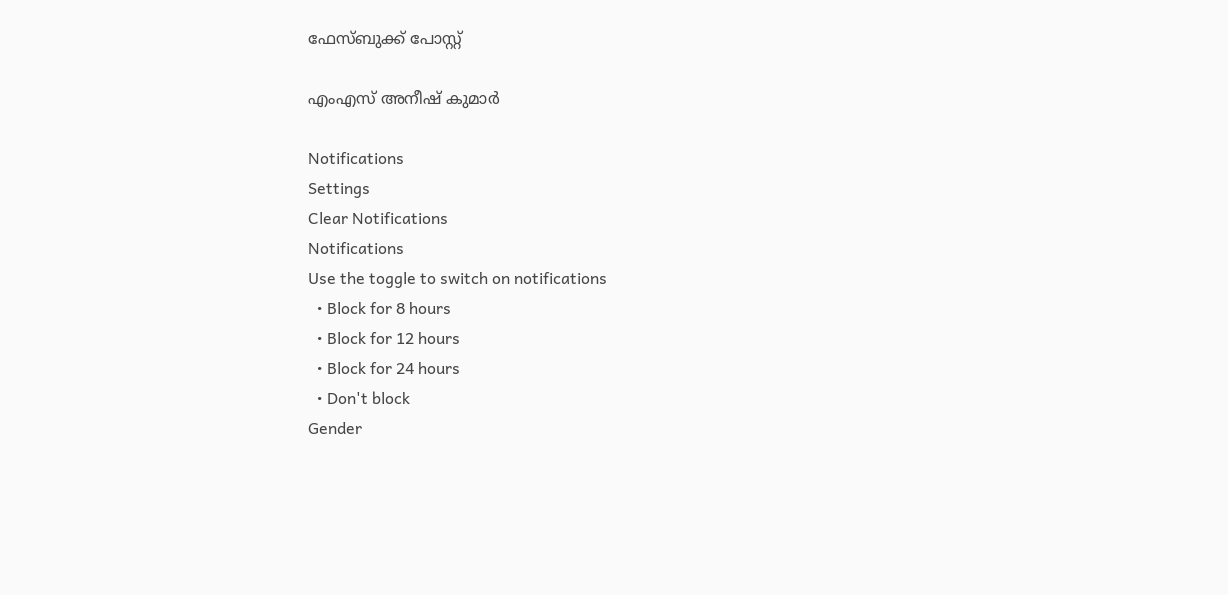ഫേസ്ബുക്ക് പോസ്റ്റ്

എംഎസ് അനീഷ് കുമാര്‍

Notifications
Settings
Clear Notifications
Notifications
Use the toggle to switch on notifications
  • Block for 8 hours
  • Block for 12 hours
  • Block for 24 hours
  • Don't block
Gender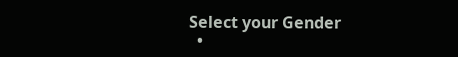Select your Gender
  •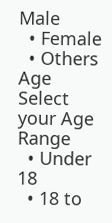Male
  • Female
  • Others
Age
Select your Age Range
  • Under 18
  • 18 to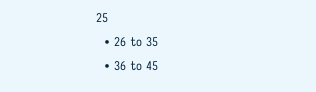25
  • 26 to 35
  • 36 to 45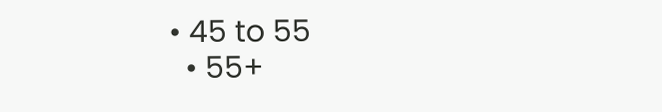• 45 to 55
  • 55+